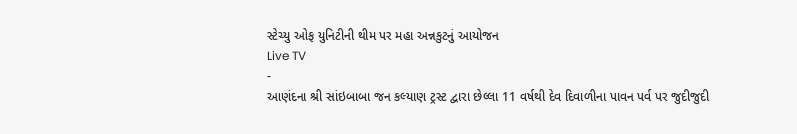સ્ટેચ્યુ ઓફ યુનિટીની થીમ પર મહા અન્નકુટનું આયોજન
Live TV
-
આણંદના શ્રી સાંઇબાબા જન કલ્યાણ ટ્રસ્ટ દ્વારા છેલ્લા 11 વર્ષથી દેવ દિવાળીના પાવન પર્વ પર જુદીજુદી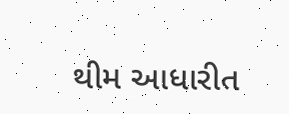થીમ આધારીત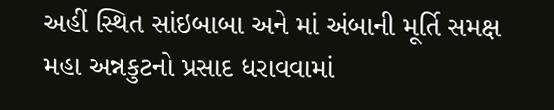અહીં સ્થિત સાંઇબાબા અને માં અંબાની મૂર્તિ સમક્ષ મહા અન્નકુટનો પ્રસાદ ધરાવવામાં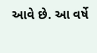આવે છે. આ વર્ષે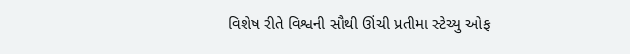વિશેષ રીતે વિશ્વની સૌથી ઊંચી પ્રતીમા સ્ટેચ્યુ ઓફ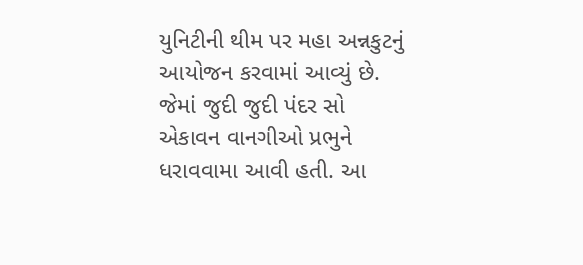યુનિટીની થીમ પર મહા અન્નકુટનું આયોજન કરવામાં આવ્યું છે. જેમાં જુદી જુદી પંદર સો એકાવન વાનગીઓ પ્રભુને ધરાવવામા આવી હતી. આ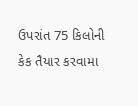ઉપરાંત 75 કિલોની કેક તૈયાર કરવામા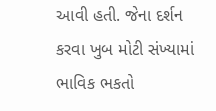આવી હતી. જેના દર્શન કરવા ખુબ મોટી સંખ્યામાં ભાવિક ભકતો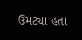ઉમટ્યા હતા